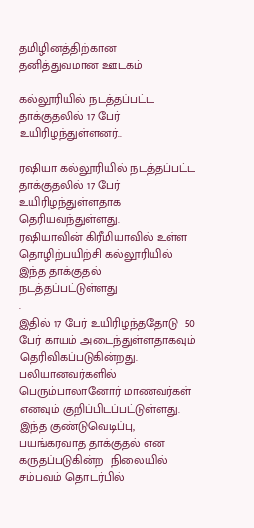தமிழினத்திற்கான தனித்துவமான ஊடகம்

கல்லூரியில் நடத்தப்பட்ட தாக்குதலில் 17 பேர் உயிரிழந்துள்ளனர்..

ரஷியா கல்லூரியில் நடத்தப்பட்ட தாக்குதலில் 17 பேர் உயிரிழந்துள்ளதாக  தெரியவந்துள்ளது.
ரஷியாவின் கிரீமியாவில் உள்ள தொழிற்பயிற்சி கல்லூரியில் இந்த தாக்குதல் நடத்தப்பட்டுள்ளது
.
இதில் 17 பேர் உயிரிழந்ததோடு  50 பேர் காயம் அடைந்துள்ளதாகவும் தெரிவிகப்படுகின்றது.
பலியானவர்களில் பெரும்பாலானோர் மாணவர்கள்  எனவும் குறிப்பிடப்பட்டுள்ளது.
இந்த குண்டுவெடிப்பு, பயங்கரவாத தாக்குதல் என கருதப்படுகின்ற  நிலையில் சம்பவம் தொடர்பில்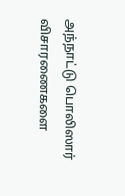அந்நாட்டு பொலிஸார் விசாரணைகளை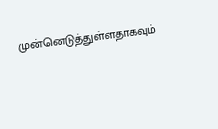முன்னெடுத்துள்ளதாகவும்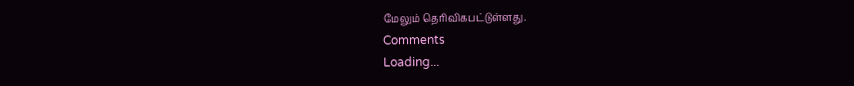மேலும் தெரிவிகபட்டுள்ளது.
Comments
Loading...